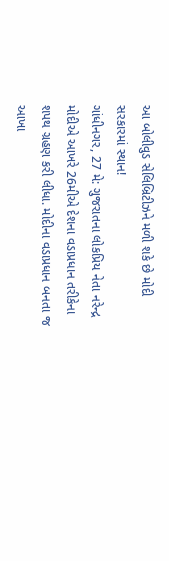આ બોલીવુડ સેલિબ્રિટીઝને મળી શકે છે મોદી સરકારમાં સ્થાન!
ગાંધીનગર, 27 મે: ગુજરાતના લોકપ્રિય નેતા નરેન્દ્ર મોદીએ આખરે 26મીએ દેશના વડાપ્રધાન તરીકેના શપથ ગ્રહણ કરી લીધા. મોદીના વડાપ્રધાન બનતા જ આખા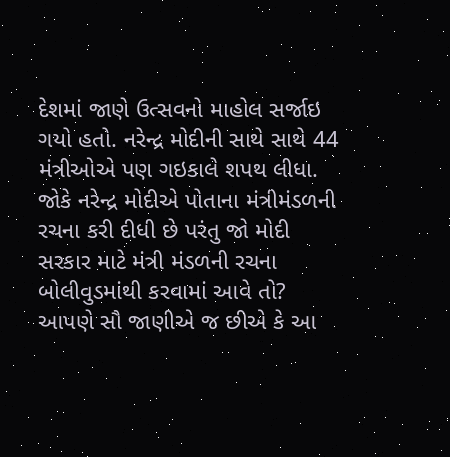દેશમાં જાણે ઉત્સવનો માહોલ સર્જાઇ ગયો હતો. નરેન્દ્ર મોદીની સાથે સાથે 44 મંત્રીઓએ પણ ગઇકાલે શપથ લીધા. જોકે નરેન્દ્ર મોદીએ પોતાના મંત્રીમંડળની રચના કરી દીધી છે પરંતુ જો મોદી સરકાર માટે મંત્રી મંડળની રચના બોલીવુડમાંથી કરવામાં આવે તો? આપણે સૌ જાણીએ જ છીએ કે આ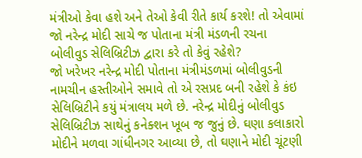મંત્રીઓ કેવા હશે અને તેઓ કેવી રીતે કાર્ય કરશે! તો એવામાં જો નરેન્દ્ર મોદી સાચે જ પોતાના મંત્રી મંડળની રચના બોલીવુડ સેલિબ્રિટીઝ દ્વારા કરે તો કેવું રહેશે?
જો ખરેખર નરેન્દ્ર મોદી પોતાના મંત્રીમંડળમાં બોલીવુડની નામચીન હસ્તીઓને સમાવે તો એ રસપ્રદ બની રહેશે કે કંઇ સેલિબ્રિટીને કયું મંત્રાલય મળે છે. નરેન્દ્ર મોદીનું બોલીવુડ સેલિબ્રિટીઝ સાથેનું કનેક્શન ખૂબ જ જુનું છે. ઘણા કલાકારો મોદીને મળવા ગાંધીનગર આવ્યા છે, તો ઘણાને મોદી ચૂંટણી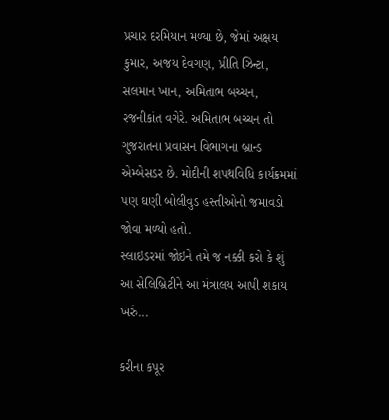પ્રચાર દરમિયાન મળ્યા છે, જેમાં અક્ષય કુમાર, અજય દેવગણ, પ્રીતિ ઝિન્ટા, સલમાન ખાન, અમિતાભ બચ્ચન, રજનીકાંત વગેરે. અમિતાભ બચ્ચન તો ગુજરાતના પ્રવાસન વિભાગના બ્રાન્ડ એમ્બેસડર છે. મોદીની શપથવિધિ કાર્યક્રમમાં પણ ઘણી બોલીવુડ હસ્તીઓનો જમાવડો જોવા મળ્યો હતો.
સ્લાઇડરમાં જોઇને તમે જ નક્કી કરો કે શું આ સેલિબ્રિટીને આ મંત્રાલય આપી શકાય ખરું...

કરીના કપૂર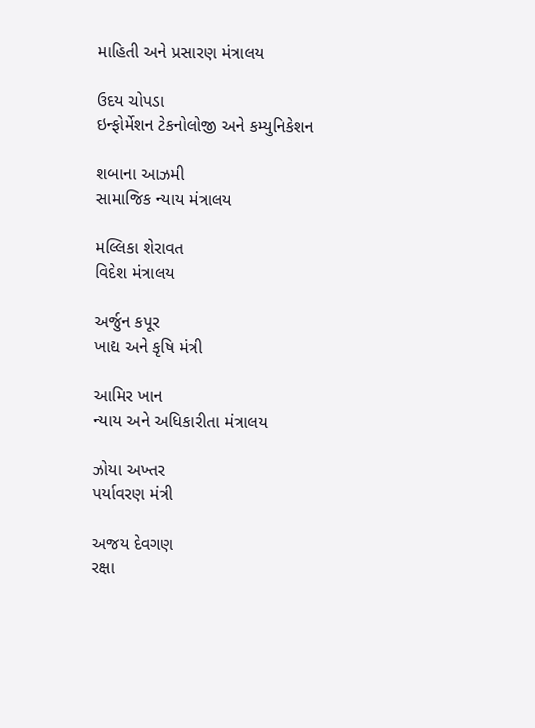માહિતી અને પ્રસારણ મંત્રાલય

ઉદય ચોપડા
ઇન્ફોર્મેશન ટેકનોલોજી અને કમ્યુનિકેશન

શબાના આઝમી
સામાજિક ન્યાય મંત્રાલય

મલ્લિકા શેરાવત
વિદેશ મંત્રાલય

અર્જુન કપૂર
ખાદ્ય અને કૃષિ મંત્રી

આમિર ખાન
ન્યાય અને અધિકારીતા મંત્રાલય

ઝોયા અખ્તર
પર્યાવરણ મંત્રી

અજય દેવગણ
રક્ષા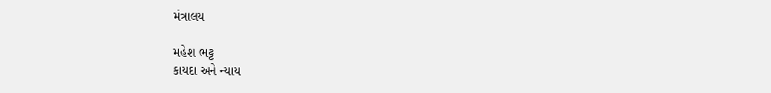મંત્રાલય

મહેશ ભટ્ટ
કાયદા અને ન્યાય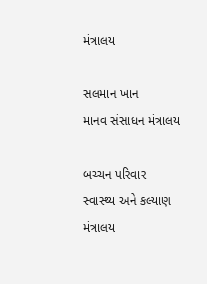મંત્રાલય

સલમાન ખાન
માનવ સંસાધન મંત્રાલય

બચ્ચન પરિવાર
સ્વાસ્થ્ય અને કલ્યાણ મંત્રાલય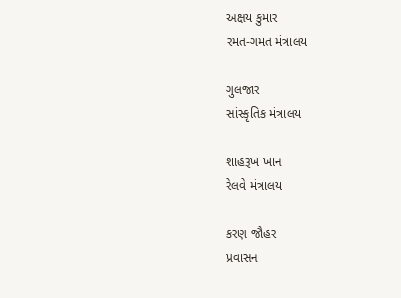અક્ષય કુમાર
રમત-ગમત મંત્રાલય

ગુલજાર
સાંસ્કૃતિક મંત્રાલય

શાહરૂખ ખાન
રેલવે મંત્રાલય

કરણ જૌહર
પ્રવાસન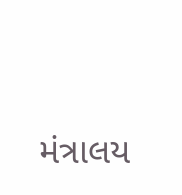મંત્રાલય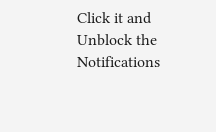Click it and Unblock the Notifications